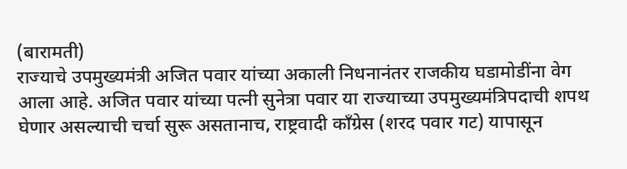(बारामती)
राज्याचे उपमुख्यमंत्री अजित पवार यांच्या अकाली निधनानंतर राजकीय घडामोडींना वेग आला आहे. अजित पवार यांच्या पत्नी सुनेत्रा पवार या राज्याच्या उपमुख्यमंत्रिपदाची शपथ घेणार असल्याची चर्चा सुरू असतानाच, राष्ट्रवादी काँग्रेस (शरद पवार गट) यापासून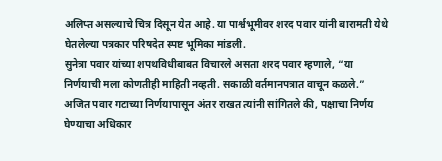अलिप्त असल्याचे चित्र दिसून येत आहे. या पार्श्वभूमीवर शरद पवार यांनी बारामती येथे घेतलेल्या पत्रकार परिषदेत स्पष्ट भूमिका मांडली.
सुनेत्रा पवार यांच्या शपथविधीबाबत विचारले असता शरद पवार म्हणाले, “या निर्णयाची मला कोणतीही माहिती नव्हती. सकाळी वर्तमानपत्रात वाचून कळले.” अजित पवार गटाच्या निर्णयापासून अंतर राखत त्यांनी सांगितले की, पक्षाचा निर्णय घेण्याचा अधिकार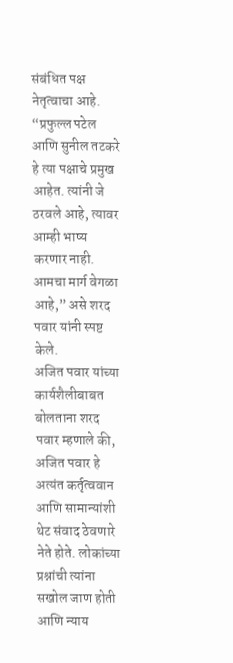संबंधित पक्ष नेतृत्वाचा आहे. “प्रफुल्ल पटेल आणि सुनील तटकरे हे त्या पक्षाचे प्रमुख आहेत. त्यांनी जे ठरवले आहे, त्यावर आम्ही भाष्य करणार नाही. आमचा मार्ग वेगळा आहे,” असे शरद पवार यांनी स्पष्ट केले.
अजित पवार यांच्या कार्यशैलीबाबत बोलताना शरद पवार म्हणाले की, अजित पवार हे अत्यंत कर्तृत्ववान आणि सामान्यांशी थेट संवाद ठेवणारे नेते होते. लोकांच्या प्रश्नांची त्यांना सखोल जाण होती आणि न्याय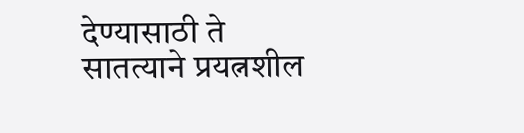देण्यासाठी ते सातत्याने प्रयत्नशील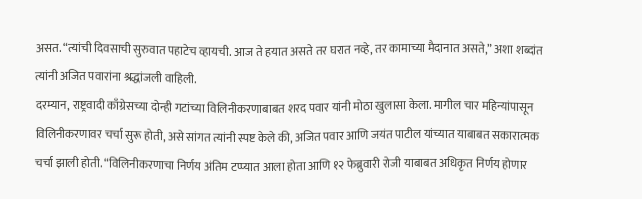असत. “त्यांची दिवसाची सुरुवात पहाटेच व्हायची. आज ते हयात असते तर घरात नव्हे, तर कामाच्या मैदानात असते,” अशा शब्दांत त्यांनी अजित पवारांना श्रद्धांजली वाहिली.
दरम्यान, राष्ट्रवादी काँग्रेसच्या दोन्ही गटांच्या विलिनीकरणाबाबत शरद पवार यांनी मोठा खुलासा केला. मागील चार महिन्यांपासून विलिनीकरणावर चर्चा सुरू होती, असे सांगत त्यांनी स्पष्ट केले की, अजित पवार आणि जयंत पाटील यांच्यात याबाबत सकारात्मक चर्चा झाली होती. “विलिनीकरणाचा निर्णय अंतिम टप्प्यात आला होता आणि १२ फेब्रुवारी रोजी याबाबत अधिकृत निर्णय होणार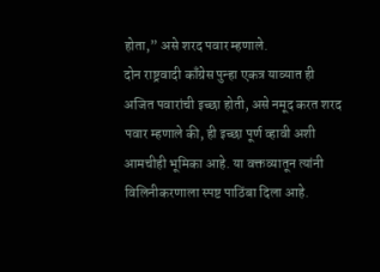होता,” असे शरद पवार म्हणाले.
दोन राष्ट्रवादी काँग्रेस पुन्हा एकत्र याव्यात ही अजित पवारांची इच्छा होती, असे नमूद करत शरद पवार म्हणाले की, ही इच्छा पूर्ण व्हावी अशी आमचीही भूमिका आहे. या वक्तव्यातून त्यांनी विलिनीकरणाला स्पष्ट पाठिंबा दिला आहे.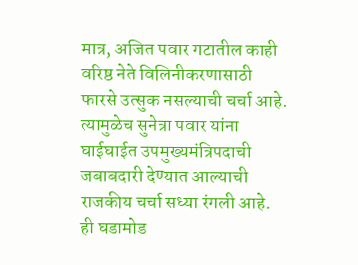मात्र, अजित पवार गटातील काही वरिष्ठ नेते विलिनीकरणासाठी फारसे उत्सुक नसल्याची चर्चा आहे. त्यामुळेच सुनेत्रा पवार यांना घाईघाईत उपमुख्यमंत्रिपदाची जबाबदारी देण्यात आल्याची राजकीय चर्चा सध्या रंगली आहे.
ही घडामोड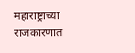महाराष्ट्राच्या राजकारणात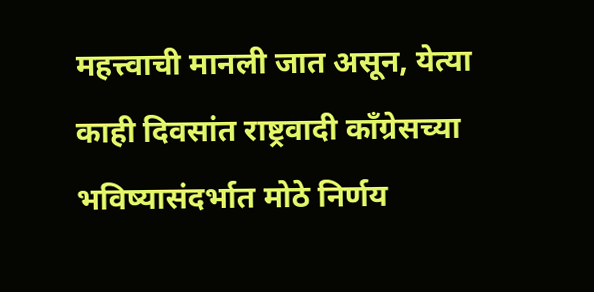महत्त्वाची मानली जात असून, येत्या काही दिवसांत राष्ट्रवादी काँग्रेसच्या भविष्यासंदर्भात मोठे निर्णय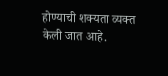होण्याची शक्यता व्यक्त केली जात आहे.